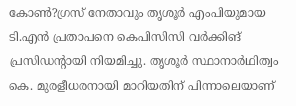കോണ്‍?ഗ്രസ് നേതാവും തൃശൂര്‍ എംപിയുമായ ടി.എന്‍ പ്രതാപനെ കെപിസിസി വര്‍ക്കിങ് പ്രസിഡന്റായി നിയമിച്ചു. തൃശൂര്‍ സ്ഥാനാര്‍ഥിത്വം കെ. മുരളീധരനായി മാറിയതിന് പിന്നാലെയാണ്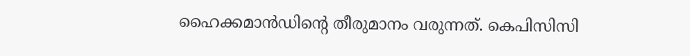ഹൈക്കമാന്‍ഡിന്റെ തീരുമാനം വരുന്നത്. കെപിസിസി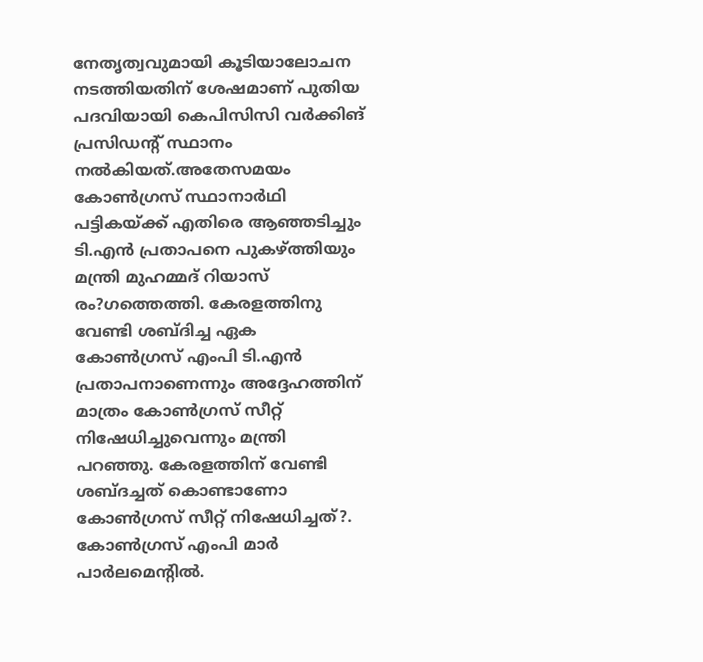നേതൃത്വവുമായി കൂടിയാലോചന നടത്തിയതിന് ശേഷമാണ് പുതിയ പദവിയായി കെപിസിസി വര്‍ക്കിങ് പ്രസിഡന്റ് സ്ഥാനം നല്‍കിയത്.അതേസമയം കോണ്‍ഗ്രസ് സ്ഥാനാര്‍ഥി പട്ടികയ്ക്ക് എതിരെ ആഞ്ഞടിച്ചും ടി.എന്‍ പ്രതാപനെ പുകഴ്ത്തിയും മന്ത്രി മുഹമ്മദ് റിയാസ് രം?ഗത്തെത്തി. കേരളത്തിനു വേണ്ടി ശബ്ദിച്ച ഏക കോണ്‍ഗ്രസ് എംപി ടി.എന്‍ പ്രതാപനാണെന്നും അദ്ദേഹത്തിന് മാത്രം കോണ്‍ഗ്രസ് സീറ്റ് നിഷേധിച്ചുവെന്നും മന്ത്രി പറഞ്ഞു. കേരളത്തിന് വേണ്ടി ശബ്ദച്ചത് കൊണ്ടാണോ കോണ്‍ഗ്രസ് സീറ്റ് നിഷേധിച്ചത്?. കോണ്‍ഗ്രസ് എംപി മാര്‍ പാര്‍ലമെന്റില്‍.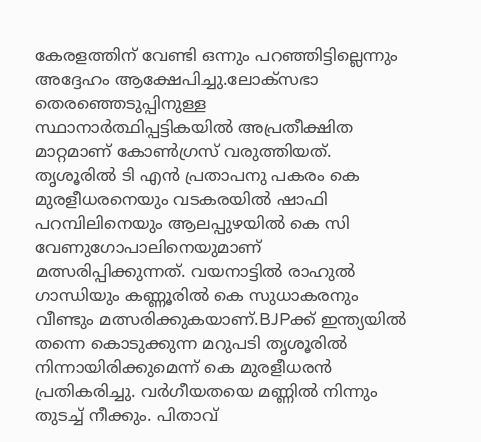കേരളത്തിന് വേണ്ടി ഒന്നും പറഞ്ഞിട്ടില്ലെന്നും അദ്ദേഹം ആക്ഷേപിച്ചു.ലോക്സഭാ തെരഞ്ഞെടുപ്പിനുള്ള സ്ഥാനാര്‍ത്ഥിപ്പട്ടികയില്‍ അപ്രതീക്ഷിത മാറ്റമാണ് കോണ്‍ഗ്രസ് വരുത്തിയത്. തൃശൂരില്‍ ടി എന്‍ പ്രതാപനു പകരം കെ മുരളീധരനെയും വടകരയില്‍ ഷാഫി പറമ്പിലിനെയും ആലപ്പുഴയില്‍ കെ സി വേണുഗോപാലിനെയുമാണ് മത്സരിപ്പിക്കുന്നത്. വയനാട്ടില്‍ രാഹുല്‍ ഗാന്ധിയും കണ്ണൂരില്‍ കെ സുധാകരനും വീണ്ടും മത്സരിക്കുകയാണ്.BJPക്ക് ഇന്ത്യയില്‍ തന്നെ കൊടുക്കുന്ന മറുപടി തൃശൂരില്‍ നിന്നായിരിക്കുമെന്ന് കെ മുരളീധരന്‍ പ്രതികരിച്ചു. വര്‍ഗീയതയെ മണ്ണില്‍ നിന്നും തുടച്ച് നീക്കും. പിതാവ്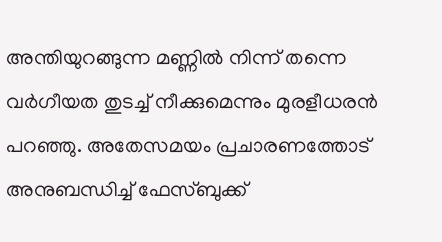അന്തിയുറങ്ങുന്ന മണ്ണില്‍ നിന്ന് തന്നെ വര്‍ഗീയത തുടച്ച് നീക്കുമെന്നും മുരളീധരന്‍ പറഞ്ഞു. അതേസമയം പ്രചാരണത്തോട് അനുബന്ധിച്ച് ഫേസ്ബുക്ക്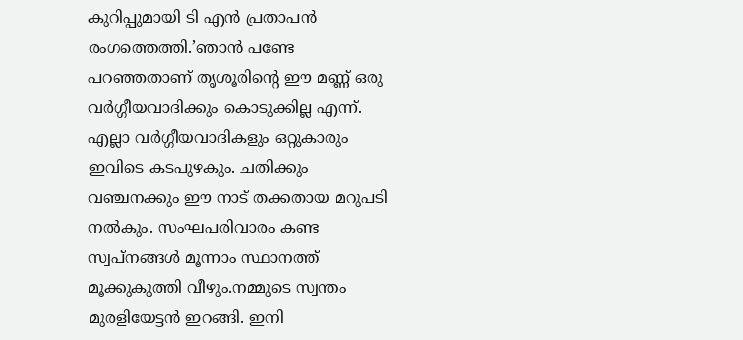കുറിപ്പുമായി ടി എന്‍ പ്രതാപന്‍ രംഗത്തെത്തി.’ഞാന്‍ പണ്ടേ പറഞ്ഞതാണ് തൃശൂരിന്റെ ഈ മണ്ണ് ഒരു വര്‍ഗ്ഗീയവാദിക്കും കൊടുക്കില്ല എന്ന്. എല്ലാ വര്‍ഗ്ഗീയവാദികളും ഒറ്റുകാരും ഇവിടെ കടപുഴകും. ചതിക്കും വഞ്ചനക്കും ഈ നാട് തക്കതായ മറുപടി നല്‍കും. സംഘപരിവാരം കണ്ട സ്വപ്നങ്ങള്‍ മൂന്നാം സ്ഥാനത്ത് മൂക്കുകുത്തി വീഴും.നമ്മുടെ സ്വന്തം മുരളിയേട്ടന്‍ ഇറങ്ങി. ഇനി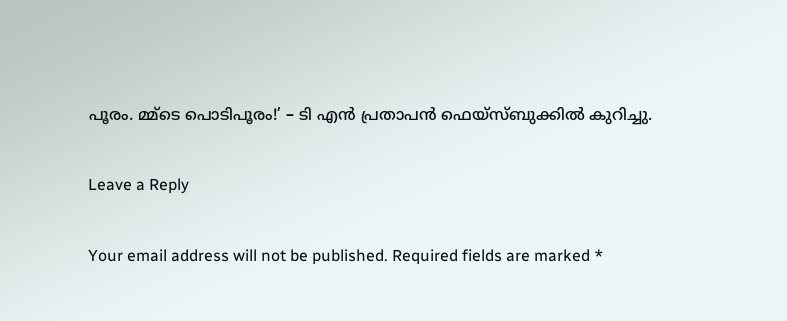പൂരം. മ്മ്ടെ പൊടിപൂരം!’ – ടി എന്‍ പ്രതാപന്‍ ഫെയ്‌സ്ബുക്കില്‍ കുറിച്ചു.

Leave a Reply

Your email address will not be published. Required fields are marked *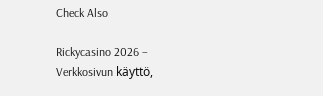Check Also

Rickycasino 2026 – Verkkosivun käyttö,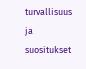turvallisuus ja suositukset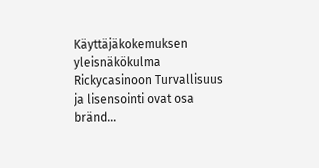Käyttäjäkokemuksen yleisnäkökulma Rickycasinoon Turvallisuus ja lisensointi ovat osa bränd…